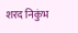शरद निकुंभ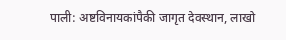पाली: अष्टविनायकांपैकी जागृत देवस्थान, लाखो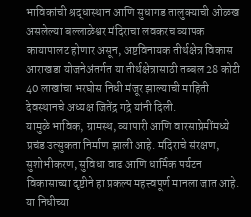भाविकांची श्रद्धास्थान आणि सुधागड तालुक्याची ओळख असलेल्या बल्लाळेश्वर मंदिराचा लवकरच व्यापक कायापालट होणार असून, अष्टविनायक तीर्थक्षेत्र विकास आराखडा योजनेअंतर्गत या तीर्थक्षेत्रासाठी तब्बल 28 कोटी 40 लाखांचा भरघोस निधी मंजूर झाल्याची माहिती देवस्थानचे अध्यक्ष जितेंद्र गद्रे यांनी दिली.
यामुळे भाविक, ग्रामस्थ, व्यापारी आणि वारसाप्रेमींमध्ये प्रचंड उत्सुकता निर्माण झाली आहे. मंदिराचे संरक्षण, सुशोभीकरण, सुविधा वाढ आणि धार्मिक पर्यटन विकासाच्या दृष्टीने हा प्रकल्प महत्त्वपूर्ण मानला जात आहे.
या निधीच्या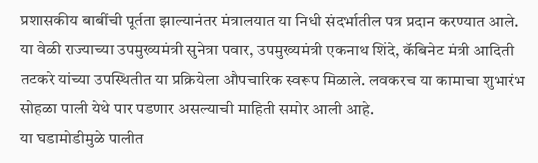प्रशासकीय बाबींची पूर्तता झाल्यानंतर मंत्रालयात या निधी संदर्भातील पत्र प्रदान करण्यात आले. या वेळी राज्याच्या उपमुख्यमंत्री सुनेत्रा पवार, उपमुख्यमंत्री एकनाथ शिंदे, कॅबिनेट मंत्री आदिती तटकरे यांच्या उपस्थितीत या प्रक्रियेला औपचारिक स्वरूप मिळाले. लवकरच या कामाचा शुभारंभ सोहळा पाली येथे पार पडणार असल्याची माहिती समोर आली आहे.
या घडामोडीमुळे पालीत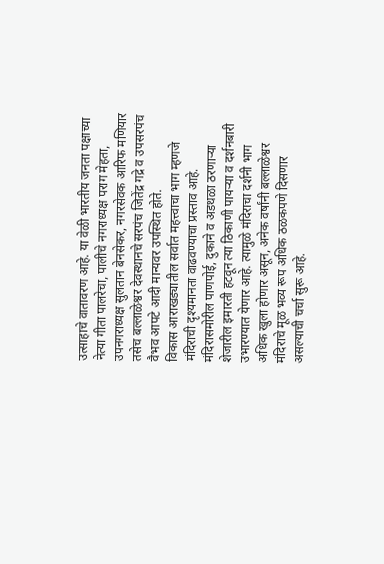उत्साहाचे वातावरण आहे. या वेळी भारतीय जनता पक्षाच्या नेत्या गीता पालरेचा, पालीचे नगराध्यक्ष पराग मेहता, उपनगराध्यक्ष सुलतान बेनसेकर, नगरसेवक आरिफ मणियार तसेच बल्लाळेश्वर देवस्थानचे सरपंच जितेंद्र गद्रे व उपसरपंच वैभव आपटे आदी मान्यवर उपस्थित होते.
विकास आराखड्यातील सर्वात महत्त्वाचा भाग म्हणजे मंदिराची दृश्यमानता वाढवण्याचा प्रस्ताव आहे. मंदिरासमोरील पाणपोई, दुकाने व अडथळा ठरणाऱ्या शेजारील इमारती हटवून त्या ठिकाणी पायऱ्या व दर्शनबारी उभारण्यात येणार आहे. त्यामुळे मंदिराचा दर्शनी भाग अधिक खुला होणार असून, अनेक वर्षांनी बल्लाळेश्वर मंदिराचे मूळ भव्य रूप अधिक ठळकपणे दिसणार असल्याची चर्चा सुरू आहे.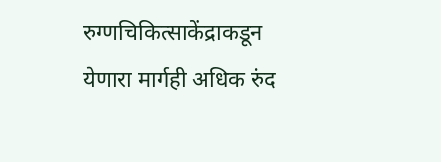रुग्णचिकित्साकेंद्राकडून येणारा मार्गही अधिक रुंद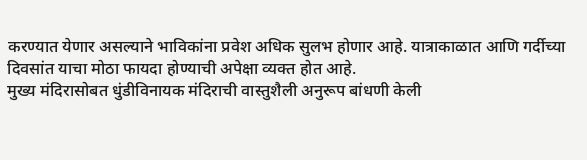करण्यात येणार असल्याने भाविकांना प्रवेश अधिक सुलभ होणार आहे. यात्राकाळात आणि गर्दीच्या दिवसांत याचा मोठा फायदा होण्याची अपेक्षा व्यक्त होत आहे.
मुख्य मंदिरासोबत धुंडीविनायक मंदिराची वास्तुशैली अनुरूप बांधणी केली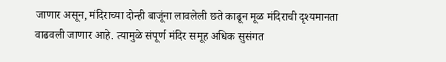जाणार असून, मंदिराच्या दोन्ही बाजूंना लावलेली छते काढून मूळ मंदिराची दृश्यमानता वाढवली जाणार आहे. त्यामुळे संपूर्ण मंदिर समूह अधिक सुसंगत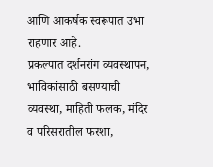आणि आकर्षक स्वरूपात उभा राहणार आहे.
प्रकल्पात दर्शनरांग व्यवस्थापन, भाविकांसाठी बसण्याची व्यवस्था, माहिती फलक, मंदिर व परिसरातील फरशा,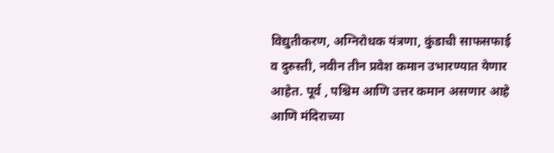विद्युतीकरण, अग्निरोधक यंत्रणा, कुंडाची साफसफाई व दुरुस्ती, नवीन तीन प्रवेश कमान उभारण्यात येणार आहेत. पूर्व , पश्चिम आणि उत्तर कमान असणार आहे आणि मंदिराच्या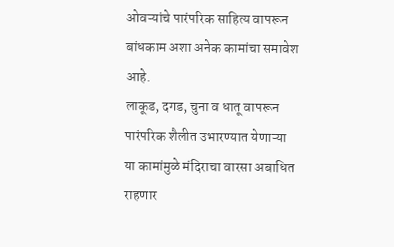ओवऱ्यांचे पारंपरिक साहित्य वापरून बांधकाम अशा अनेक कामांचा समावेश आहे.
लाकूड, दगड, चुना व धातू वापरून पारंपरिक शैलीत उभारण्यात येणाऱ्या या कामांमुळे मंदिराचा वारसा अबाधित राहणार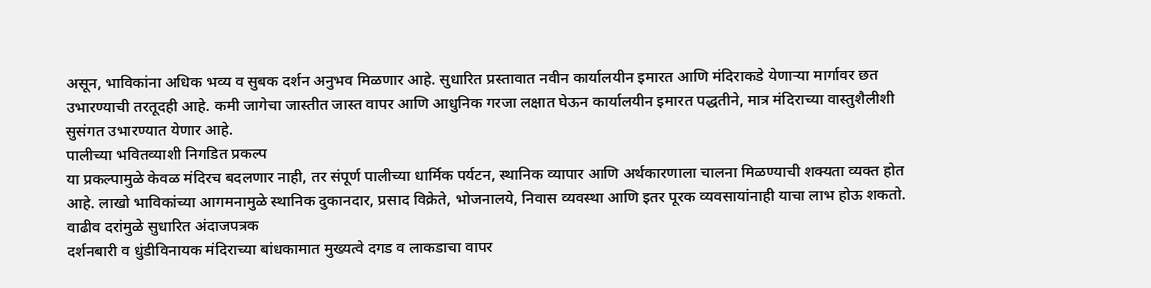असून, भाविकांना अधिक भव्य व सुबक दर्शन अनुभव मिळणार आहे. सुधारित प्रस्तावात नवीन कार्यालयीन इमारत आणि मंदिराकडे येणाऱ्या मार्गावर छत उभारण्याची तरतूदही आहे. कमी जागेचा जास्तीत जास्त वापर आणि आधुनिक गरजा लक्षात घेऊन कार्यालयीन इमारत पद्धतीने, मात्र मंदिराच्या वास्तुशैलीशी सुसंगत उभारण्यात येणार आहे.
पालीच्या भवितव्याशी निगडित प्रकल्प
या प्रकल्पामुळे केवळ मंदिरच बदलणार नाही, तर संपूर्ण पालीच्या धार्मिक पर्यटन, स्थानिक व्यापार आणि अर्थकारणाला चालना मिळण्याची शक्यता व्यक्त होत आहे. लाखो भाविकांच्या आगमनामुळे स्थानिक दुकानदार, प्रसाद विक्रेते, भोजनालये, निवास व्यवस्था आणि इतर पूरक व्यवसायांनाही याचा लाभ होऊ शकतो.
वाढीव दरांमुळे सुधारित अंदाजपत्रक
दर्शनबारी व धुंडीविनायक मंदिराच्या बांधकामात मुख्यत्वे दगड व लाकडाचा वापर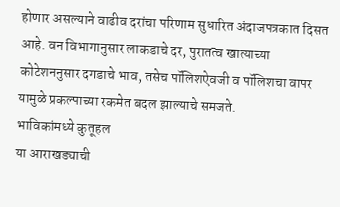होणार असल्याने वाढीव दरांचा परिणाम सुधारित अंदाजपत्रकात दिसत आहे. वन विभागानुसार लाकडाचे दर, पुरातत्व खात्याच्या कोटेशननुसार दगडाचे भाव, तसेच पॉलिशऐवजी व पॉलिशचा वापर यामुळे प्रकल्पाच्या रकमेत बदल झाल्याचे समजते.
भाविकांमध्ये कुतूहल
या आराखड्याची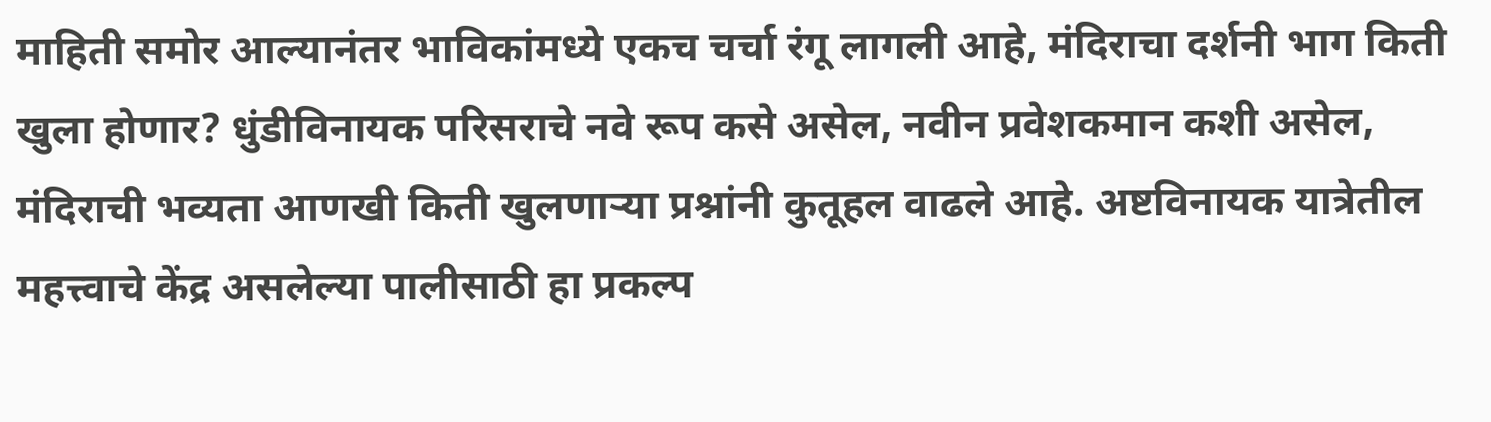माहिती समोर आल्यानंतर भाविकांमध्ये एकच चर्चा रंगू लागली आहे, मंदिराचा दर्शनी भाग किती खुला होणार? धुंडीविनायक परिसराचे नवे रूप कसे असेल, नवीन प्रवेशकमान कशी असेल, मंदिराची भव्यता आणखी किती खुलणाऱ्या प्रश्नांनी कुतूहल वाढले आहे. अष्टविनायक यात्रेतील महत्त्वाचे केंद्र असलेल्या पालीसाठी हा प्रकल्प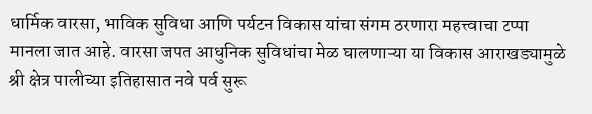धार्मिक वारसा, भाविक सुविधा आणि पर्यटन विकास यांचा संगम ठरणारा महत्त्वाचा टप्पा मानला जात आहे. वारसा जपत आधुनिक सुविधांचा मेळ घालणाऱ्या या विकास आराखड्यामुळे श्री क्षेत्र पालीच्या इतिहासात नवे पर्व सुरू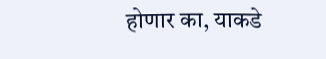होणार का, याकडे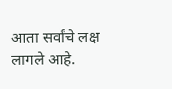आता सर्वांचे लक्ष लागले आहे.